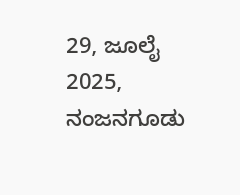29, ಜೂಲೈ 2025, ನಂಜನಗೂಡು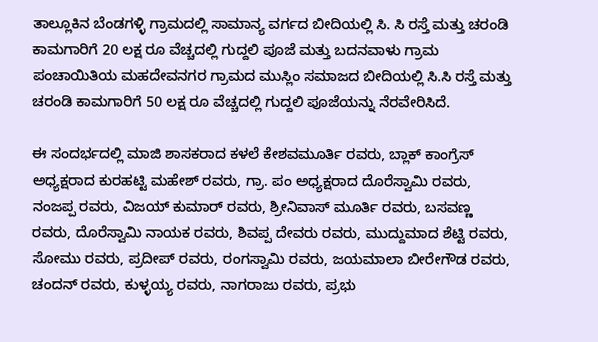ತಾಲ್ಲೂಕಿನ ಬೆಂಡಗಳ್ಳಿ ಗ್ರಾಮದಲ್ಲಿ ಸಾಮಾನ್ಯ ವರ್ಗದ ಬೀದಿಯಲ್ಲಿ ಸಿ. ಸಿ ರಸ್ತೆ ಮತ್ತು ಚರಂಡಿ ಕಾಮಗಾರಿಗೆ 20 ಲಕ್ಷ ರೂ ವೆಚ್ಚದಲ್ಲಿ ಗುದ್ದಲಿ ಪೂಜೆ ಮತ್ತು ಬದನವಾಳು ಗ್ರಾಮ ಪಂಚಾಯಿತಿಯ ಮಹದೇವನಗರ ಗ್ರಾಮದ ಮುಸ್ಲಿಂ ಸಮಾಜದ ಬೀದಿಯಲ್ಲಿ ಸಿ.ಸಿ ರಸ್ತೆ ಮತ್ತು ಚರಂಡಿ ಕಾಮಗಾರಿಗೆ 50 ಲಕ್ಷ ರೂ ವೆಚ್ಚದಲ್ಲಿ ಗುದ್ದಲಿ ಪೂಜೆಯನ್ನು ನೆರವೇರಿಸಿದೆ.

ಈ ಸಂದರ್ಭದಲ್ಲಿ ಮಾಜಿ ಶಾಸಕರಾದ ಕಳಲೆ ಕೇಶವಮೂರ್ತಿ ರವರು, ಬ್ಲಾಕ್ ಕಾಂಗ್ರೆಸ್ ಅಧ್ಯಕ್ಷರಾದ ಕುರಹಟ್ಟಿ ಮಹೇಶ್ ರವರು, ಗ್ರಾ. ಪಂ ಅಧ್ಯಕ್ಷರಾದ ದೊರೆಸ್ವಾಮಿ ರವರು, ನಂಜಪ್ಪ ರವರು, ವಿಜಯ್ ಕುಮಾರ್ ರವರು, ಶ್ರೀನಿವಾಸ್ ಮೂರ್ತಿ ರವರು, ಬಸವಣ್ಣ ರವರು, ದೊರೆಸ್ವಾಮಿ ನಾಯಕ ರವರು, ಶಿವಪ್ಪ ದೇವರು ರವರು, ಮುದ್ದುಮಾದ ಶೆಟ್ಟಿ ರವರು, ಸೋಮು ರವರು, ಪ್ರದೀಪ್ ರವರು, ರಂಗಸ್ವಾಮಿ ರವರು, ಜಯಮಾಲಾ ಬೀರೇಗೌಡ ರವರು, ಚಂದನ್ ರವರು, ಕುಳ್ಳಯ್ಯ ರವರು, ನಾಗರಾಜು ರವರು, ಪ್ರಭು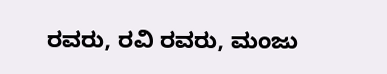ರವರು, ರವಿ ರವರು, ಮಂಜು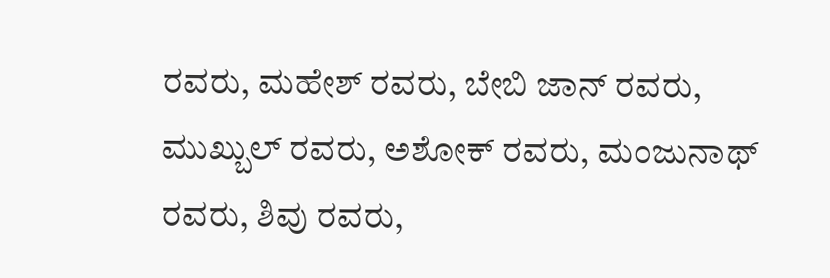ರವರು, ಮಹೇಶ್ ರವರು, ಬೇಬಿ ಜಾನ್ ರವರು, ಮುಖ್ಬುಲ್ ರವರು, ಅಶೋಕ್ ರವರು, ಮಂಜುನಾಥ್ ರವರು, ಶಿವು ರವರು,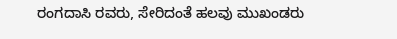ರಂಗದಾಸಿ ರವರು, ಸೇರಿದಂತೆ ಹಲವು ಮುಖಂಡರು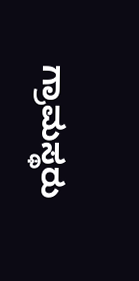ಗ್ರಾಮಸ್ಥರು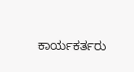ಕಾರ್ಯಕರ್ತರು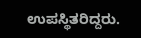ಉಪಸ್ಥಿತರಿದ್ದರು.